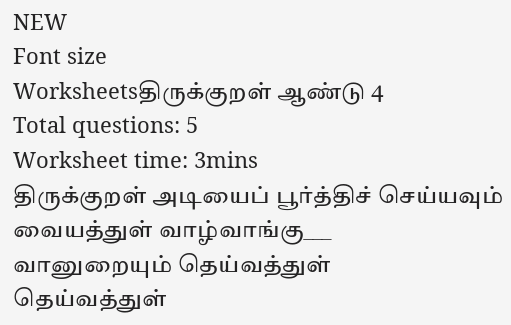NEW
Font size
Worksheetsதிருக்குறள் ஆண்டு 4
Total questions: 5
Worksheet time: 3mins
திருக்குறள் அடியைப் பூர்த்திச் செய்யவும்
வையத்துள் வாழ்வாங்கு___
வானுறையும் தெய்வத்துள்
தெய்வத்துள்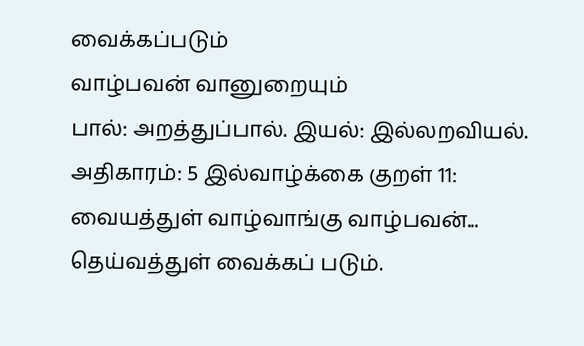வைக்கப்படும்
வாழ்பவன் வானுறையும்
பால்: அறத்துப்பால். இயல்: இல்லறவியல். அதிகாரம்: 5 இல்வாழ்க்கை குறள் 11:
வையத்துள் வாழ்வாங்கு வாழ்பவன்...
தெய்வத்துள் வைக்கப் படும்.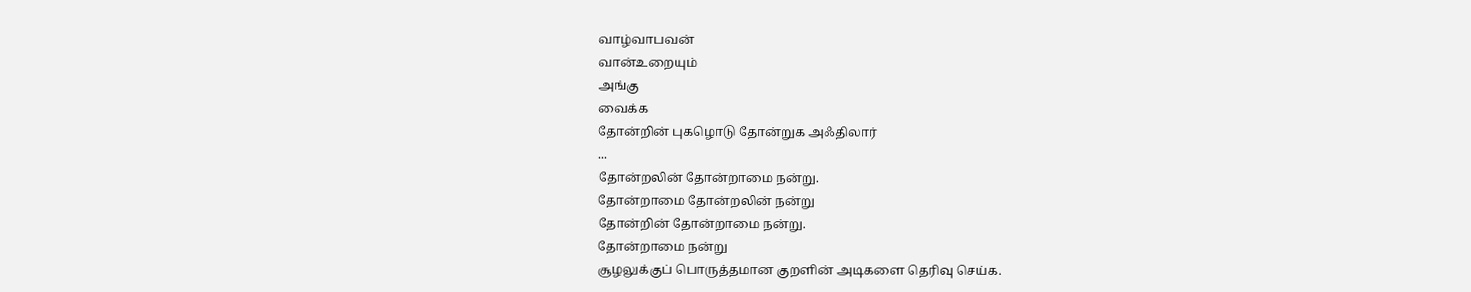வாழ்வாபவன்
வான்உறையும்
அங்கு
வைக்க
தோன்றின் புகழொடு தோன்றுக அஃதிலார்
...
தோன்றலின் தோன்றாமை நன்று.
தோன்றாமை தோன்றலின் நன்று
தோன்றின் தோன்றாமை நன்று.
தோன்றாமை நன்று
சூழலுக்குப் பொருத்தமான குறளின் அடிகளை தெரிவு செய்க.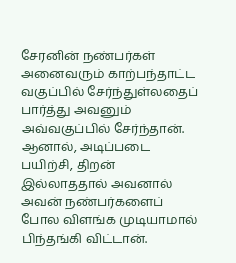சேரனின் நண்பர்கள் அனைவரும் காற்பந்தாட்ட வகுப்பில் சேர்ந்துள்லதைப் பார்த்து அவனும் அவ்வகுப்பில் சேர்ந்தான். ஆனால், அடிப்படை பயிற்சி, திறன் இல்லாததால் அவனால் அவன் நண்பர்களைப் போல விளங்க முடியாமால் பிந்தங்கி விட்டான்.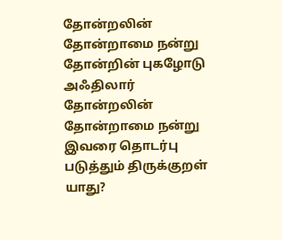தோன்றலின் தோன்றாமை நன்று
தோன்றின் புகழோடு
அஃதிலார் தோன்றலின் தோன்றாமை நன்று
இவரை தொடர்பு படுத்தும் திருக்குறள் யாது?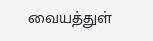வையத்துள்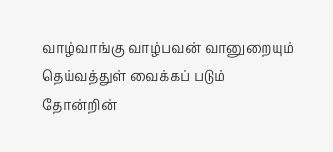வாழ்வாங்கு வாழ்பவன் வானுறையும் தெய்வத்துள் வைக்கப் படும்
தோன்றின்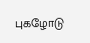புகழோடு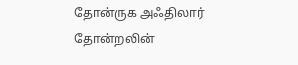தோன்ருக அஃதிலார் தோன்றலின்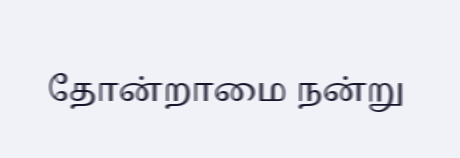தோன்றாமை நன்று